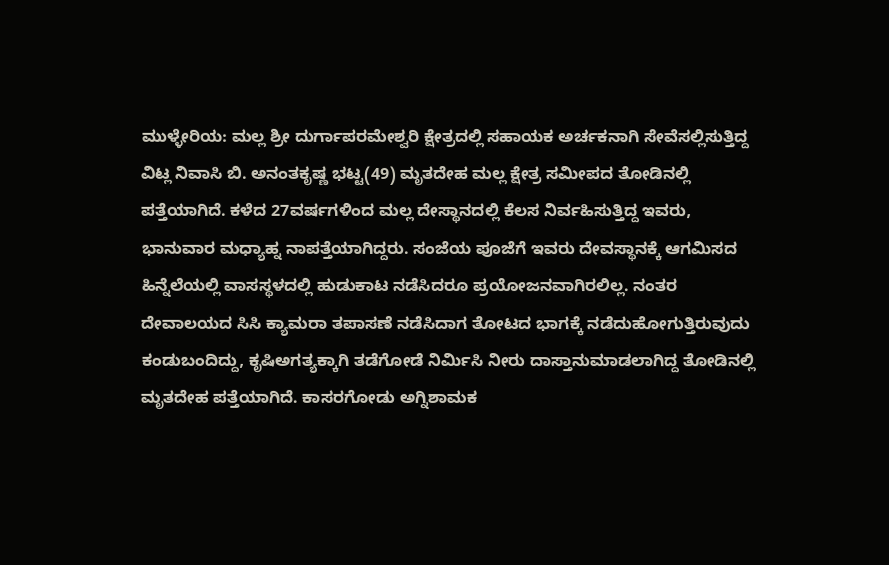ಮುಳ್ಳೇರಿಯ: ಮಲ್ಲ ಶ್ರೀ ದುರ್ಗಾಪರಮೇಶ್ವರಿ ಕ್ಷೇತ್ರದಲ್ಲಿ ಸಹಾಯಕ ಅರ್ಚಕನಾಗಿ ಸೇವೆಸಲ್ಲಿಸುತ್ತಿದ್ದ ವಿಟ್ಲ ನಿವಾಸಿ ಬಿ. ಅನಂತಕೃಷ್ಣ ಭಟ್ಟ(49) ಮೃತದೇಹ ಮಲ್ಲ ಕ್ಷೇತ್ರ ಸಮೀಪದ ತೋಡಿನಲ್ಲಿ ಪತ್ತೆಯಾಗಿದೆ. ಕಳೆದ 27ವರ್ಷಗಳಿಂದ ಮಲ್ಲ ದೇಸ್ಥಾನದಲ್ಲಿ ಕೆಲಸ ನಿರ್ವಹಿಸುತ್ತಿದ್ದ ಇವರು, ಭಾನುವಾರ ಮಧ್ಯಾಹ್ನ ನಾಪತ್ತೆಯಾಗಿದ್ದರು. ಸಂಜೆಯ ಪೂಜೆಗೆ ಇವರು ದೇವಸ್ಥಾನಕ್ಕೆ ಆಗಮಿಸದ ಹಿನ್ನೆಲೆಯಲ್ಲಿ ವಾಸಸ್ಥಳದಲ್ಲಿ ಹುಡುಕಾಟ ನಡೆಸಿದರೂ ಪ್ರಯೋಜನವಾಗಿರಲಿಲ್ಲ. ನಂತರ ದೇವಾಲಯದ ಸಿಸಿ ಕ್ಯಾಮರಾ ತಪಾಸಣೆ ನಡೆಸಿದಾಗ ತೋಟದ ಭಾಗಕ್ಕೆ ನಡೆದುಹೋಗುತ್ತಿರುವುದು ಕಂಡುಬಂದಿದ್ದು, ಕೃಷಿಅಗತ್ಯಕ್ಕಾಗಿ ತಡೆಗೋಡೆ ನಿರ್ಮಿಸಿ ನೀರು ದಾಸ್ತಾನುಮಾಡಲಾಗಿದ್ದ ತೋಡಿನಲ್ಲಿ ಮೃತದೇಹ ಪತ್ತೆಯಾಗಿದೆ. ಕಾಸರಗೋಡು ಅಗ್ನಿಶಾಮಕ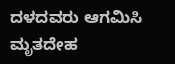ದಳದವರು ಆಗಮಿಸಿ ಮೃತದೇಹ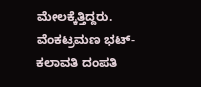ಮೇಲಕ್ಕೆತ್ತಿದ್ದರು. ವೆಂಕಟ್ರಮಣ ಭಟ್-ಕಲಾವತಿ ದಂಪತಿ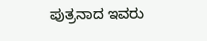ಪುತ್ರನಾದ ಇವರು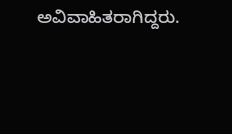ಅವಿವಾಹಿತರಾಗಿದ್ದರು.